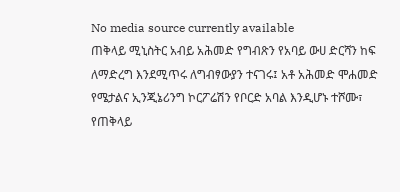No media source currently available
ጠቅላይ ሚኒስትር አብይ አሕመድ የግብጽን የአባይ ውሀ ድርሻን ከፍ ለማድረግ እንደሚጥሩ ለግብፃውያን ተናገሩ፤ አቶ አሕመድ ሞሐመድ የሜታልና ኢንጂኔሪንግ ኮርፖሬሽን የቦርድ አባል እንዲሆኑ ተሾሙ፣ የጠቅላይ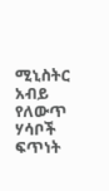ሚኒስትር አብይ የለውጥ ሃሳቦች ፍጥነት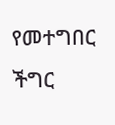የመተግበር ችግር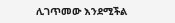ሊገጥመው እንደሚችል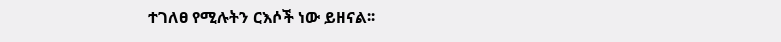ተገለፀ የሚሉትን ርእሶች ነው ይዘናል፡፡